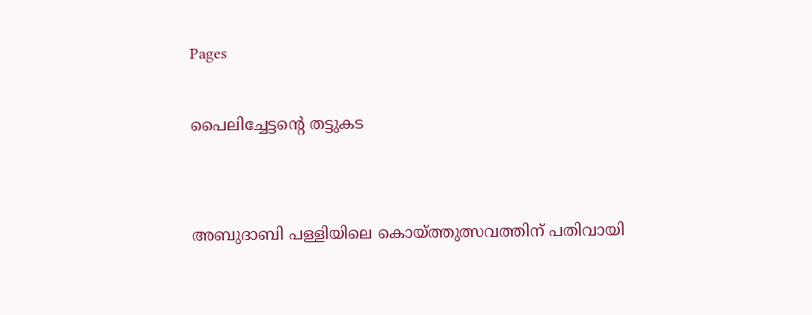Pages

പൈലിച്ചേട്ടന്റെ തട്ടുകട


അബുദാബി പള്ളിയിലെ കൊയ്ത്തുത്സവത്തിന് പതിവായി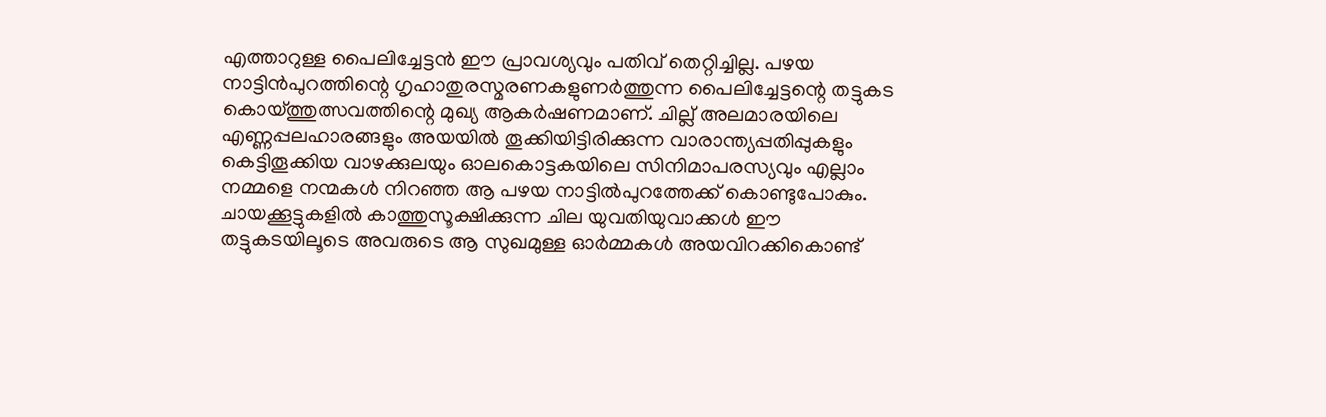എത്താറുള്ള പൈലിച്ചേട്ടന്‍ ഈ പ്രാവശ്യവും പതിവ് തെറ്റിച്ചില്ല. പഴയ നാട്ടിന്‍പുറത്തിന്റെ ഗൃഹാതുരസ്മരണകളുണര്‍ത്തുന്ന പൈലിച്ചേട്ടന്റെ തട്ടുകട കൊയ്ത്തുത്സവത്തിന്റെ മുഖ്യ ആകര്‍ഷണമാണ്. ചില്ല് അലമാരയിലെ എണ്ണപ്പലഹാരങ്ങളും അയയില്‍ തൂക്കിയിട്ടിരിക്കുന്ന വാരാന്ത്യപ്പതിപ്പുകളും കെട്ടിതൂക്കിയ വാഴക്കുലയും ഓലകൊട്ടകയിലെ സിനിമാപരസ്യവും എല്ലാം നമ്മളെ നന്മകള്‍ നിറഞ്ഞ ആ പഴയ നാട്ടില്‍പുറത്തേക്ക് കൊണ്ടുപോകും. ചായക്കൂട്ടുകളില്‍ കാത്തുസൂക്ഷിക്കുന്ന ചില യുവതിയുവാക്കള്‍ ഈ തട്ടുകടയിലൂടെ അവരുടെ ആ സുഖമുള്ള ഓര്‍മ്മകള്‍ അയവിറക്കികൊണ്ട്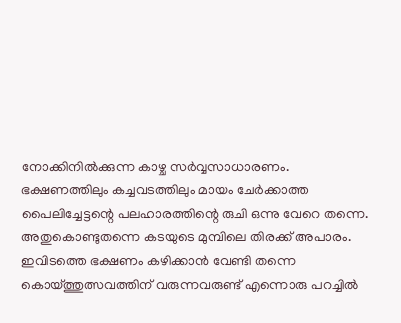നോക്കിനില്‍ക്കുന്ന കാഴ്ച സര്‍വ്വസാധാരണം.
ഭക്ഷണത്തിലും കച്ചവടത്തിലും മായം ചേര്‍ക്കാത്ത പൈലിച്ചേട്ടന്റെ പലഹാരത്തിന്റെ രുചി ഒന്നു വേറെ തന്നെ. അതുകൊണ്ടുതന്നെ കടയുടെ മുമ്പിലെ തിരക്ക് അപാരം. ഇവിടത്തെ ഭക്ഷണം കഴിക്കാന്‍ വേണ്ടി തന്നെ കൊയ്ത്തുത്സവത്തിന് വരുന്നവരുണ്ട് എന്നൊരു പറച്ചില്‍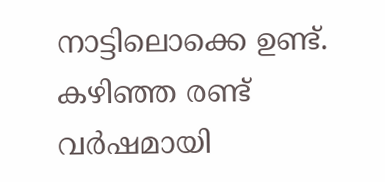നാട്ടിലൊക്കെ ഉണ്ട്. കഴിഞ്ഞ രണ്ട് വര്‍ഷമായി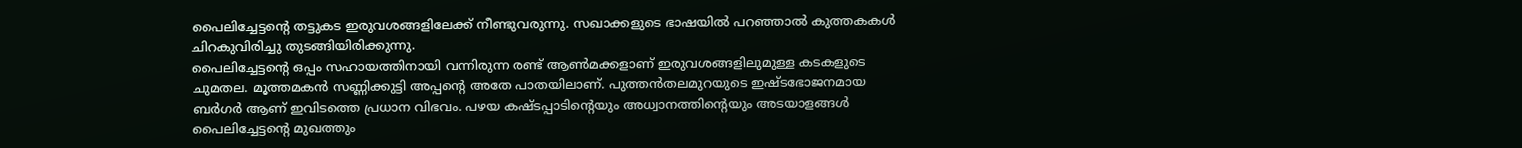പൈലിച്ചേട്ടന്റെ തട്ടുകട ഇരുവശങ്ങളിലേക്ക് നീണ്ടുവരുന്നു. സഖാക്കളുടെ ഭാഷയില്‍ പറഞ്ഞാല്‍ കുത്തകകള്‍ ചിറകുവിരിച്ചു തുടങ്ങിയിരിക്കുന്നു.
പൈലിച്ചേട്ടന്റെ ഒപ്പം സഹായത്തിനായി വന്നിരുന്ന രണ്ട് ആണ്‍മക്കളാണ് ഇരുവശങ്ങളിലുമുള്ള കടകളുടെ ചുമതല. മൂത്തമകന്‍ സണ്ണിക്കുട്ടി അപ്പന്റെ അതേ പാതയിലാണ്. പുത്തന്‍തലമുറയുടെ ഇഷ്ടഭോജനമായ ബര്‍ഗര്‍ ആണ് ഇവിടത്തെ പ്രധാന വിഭവം. പഴയ കഷ്ടപ്പാടിന്റെയും അധ്വാനത്തിന്റെയും അടയാളങ്ങള്‍ പൈലിച്ചേട്ടന്റെ മുഖത്തും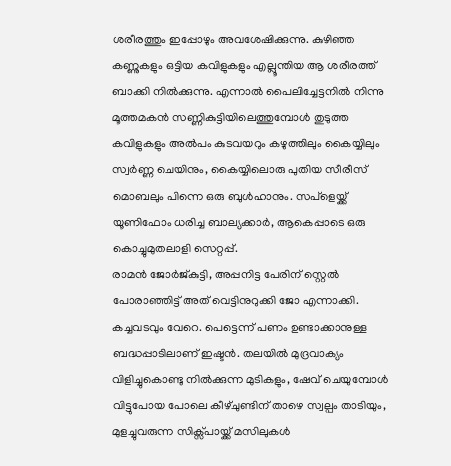ശരീരത്തും ഇപ്പോഴും അവശേഷിക്കുന്നു. കുഴിഞ്ഞ കണ്ണുകളും ഒട്ടിയ കവിളുകളും എല്ലൂന്തിയ ആ ശരീരത്ത് ബാക്കി നില്‍ക്കുന്നു. എന്നാല്‍ പൈലിച്ചേട്ടനില്‍ നിന്നു മൂത്തമകന്‍ സണ്ണികുട്ടിയിലെത്തുമ്പോള്‍ തുടുത്ത കവിളുകളും അല്‍പം കുടവയറും കഴുത്തിലും കൈയ്യിലും സ്വര്‍ണ്ണ ചെയിനും, കൈയ്യിലൊരു പുതിയ സീരീസ് മൊബലും പിന്നെ ഒരു ബുള്‍ഹാനും. സപ്ളെയ്ക്ക് യൂണിഫോം ധരിച്ച ബാല്യക്കാര്‍, ആകെപ്പാടെ ഒരു കൊച്ചുമുതലാളി സെറ്റപ്പ്.
രാമന്‍ ജോര്‍ജ്കുട്ടി, അപ്പനിട്ട പേരിന് സ്റ്റെല്‍ പോരാഞ്ഞിട്ട് അത് വെട്ടിനുറുക്കി ജോ എന്നാക്കി. കച്ചവടവും വേറെ. പെട്ടെന്ന് പണം ഉണ്ടാക്കാനുള്ള ബദ്ധപ്പാടിലാണ് ഇഷ്ടന്‍. തലയില്‍ മുദ്രവാക്യം വിളിച്ചുകൊണ്ടു നില്‍ക്കുന്ന മുടികളും, ഷേവ് ചെയുമ്പോള്‍ വിട്ടുപോയ പോലെ കീഴ്ചുണ്ടിന് താഴെ സ്വല്പം താടിയും, മുളച്ചുവരുന്ന സിക്സ്പായ്ക്ക് മസിലുകള്‍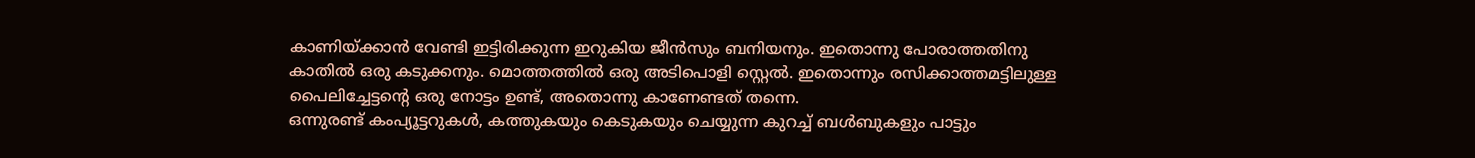കാണിയ്ക്കാന്‍ വേണ്ടി ഇട്ടിരിക്കുന്ന ഇറുകിയ ജീന്‍സും ബനിയനും. ഇതൊന്നു പോരാത്തതിനു കാതില്‍ ഒരു കടുക്കനും. മൊത്തത്തില്‍ ഒരു അടിപൊളി സ്റ്റെല്‍. ഇതൊന്നും രസിക്കാത്തമട്ടിലുള്ള പൈലിച്ചേട്ടന്റെ ഒരു നോട്ടം ഉണ്ട്, അതൊന്നു കാണേണ്ടത് തന്നെ.
ഒന്നുരണ്ട് കംപ്യൂട്ടറുകള്‍, കത്തുകയും കെടുകയും ചെയ്യുന്ന കുറച്ച് ബള്‍ബുകളും പാട്ടും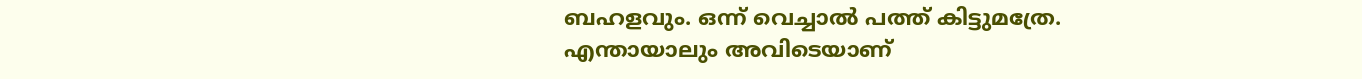ബഹളവും. ഒന്ന് വെച്ചാല്‍ പത്ത് കിട്ടുമത്രേ. എന്തായാലും അവിടെയാണ്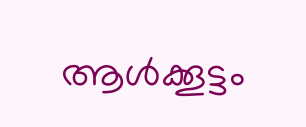ആള്‍ക്കൂട്ടം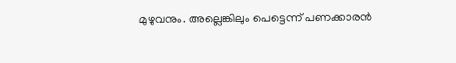മുഴുവനും. അല്ലെങ്കിലും പെട്ടെന്ന് പണക്കാരന്‍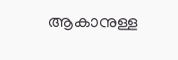ആകാനുള്ള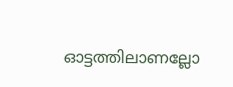ഓട്ടത്തിലാണല്ലോ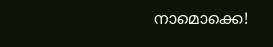നാമൊക്കെ!